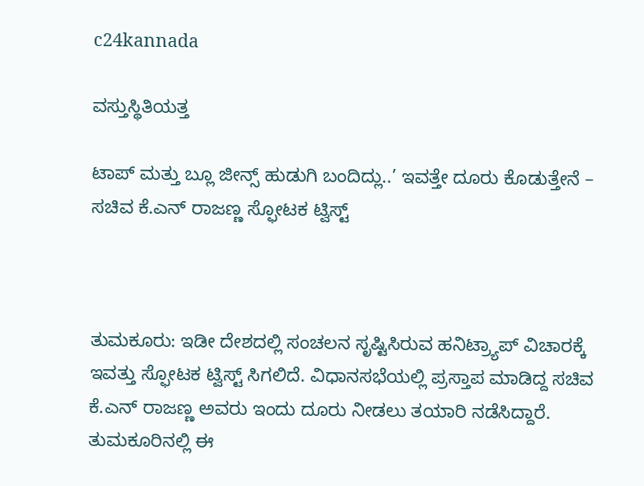c24kannada

ವಸ್ತುಸ್ಥಿತಿಯತ್ತ

ಟಾಪ್ ಮತ್ತು ಬ್ಲೂ ಜೀನ್ಸ್ ಹುಡುಗಿ ಬಂದಿದ್ಲು..’ ಇವತ್ತೇ ದೂರು ಕೊಡುತ್ತೇನೆ – ಸಚಿವ ಕೆ.ಎನ್ ರಾಜಣ್ಣ ಸ್ಫೋಟಕ ಟ್ವಿಸ್ಟ್



ತುಮಕೂರು: ಇಡೀ ದೇಶದಲ್ಲಿ ಸಂಚಲನ ಸೃಷ್ಟಿಸಿರುವ ಹನಿಟ್ರ್ಯಾಪ್‌ ವಿಚಾರಕ್ಕೆ ಇವತ್ತು ಸ್ಫೋಟಕ ಟ್ವಿಸ್ಟ್ ಸಿಗಲಿದೆ. ವಿಧಾನಸಭೆಯಲ್ಲಿ ಪ್ರಸ್ತಾಪ ಮಾಡಿದ್ದ ಸಚಿವ ಕೆ.ಎನ್‌ ರಾಜಣ್ಣ ಅವರು ಇಂದು ದೂರು ನೀಡಲು ತಯಾರಿ ನಡೆಸಿದ್ದಾರೆ. ತುಮಕೂರಿನಲ್ಲಿ ಈ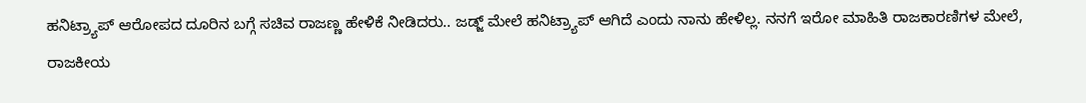ಹನಿಟ್ರ್ಯಾಪ್ ಆರೋಪದ ದೂರಿನ ಬಗ್ಗೆ ಸಚಿವ ರಾಜಣ್ಣ ಹೇಳಿಕೆ ನೀಡಿದರು.. ಜಡ್ಜ್‌ ಮೇಲೆ ಹನಿಟ್ರ್ಯಾಪ್ ಆಗಿದೆ ಎಂದು ನಾನು ಹೇಳಿಲ್ಲ. ನನಗೆ ಇರೋ ಮಾಹಿತಿ ರಾಜಕಾರಣಿಗಳ ಮೇಲೆ, ರಾಜಕೀಯ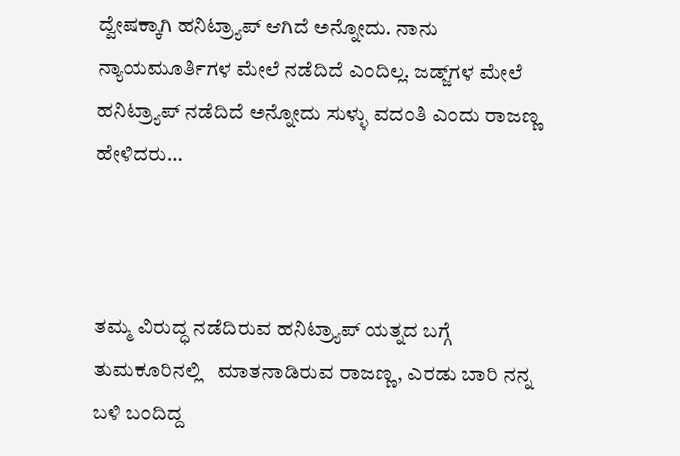ದ್ವೇಷಕ್ಕಾಗಿ ಹನಿಟ್ರ್ಯಾಪ್ ಆಗಿದೆ ಅನ್ನೋದು. ನಾನು ನ್ಯಾಯಮೂರ್ತಿಗಳ ಮೇಲೆ ನಡೆದಿದೆ ಎಂದಿಲ್ಲ. ಜಡ್ಜ್‌ಗಳ ಮೇಲೆ ಹನಿಟ್ರ್ಯಾಪ್ ನಡೆದಿದೆ ಅನ್ನೋದು ಸುಳ್ಳು ವದಂತಿ ಎಂದು ರಾಜಣ್ಣ ಹೇಳಿದರು…



ತಮ್ಮ ವಿರುದ್ಧ ನಡೆದಿರುವ ಹನಿಟ್ರ್ಯಾಪ್‌ ಯತ್ನದ ಬಗ್ಗೆ ತುಮಕೂರಿನಲ್ಲಿ   ಮಾತನಾಡಿರುವ ರಾಜಣ್ಣ, ಎರಡು ಬಾರಿ ನನ್ನ ಬಳಿ ಬಂದಿದ್ದ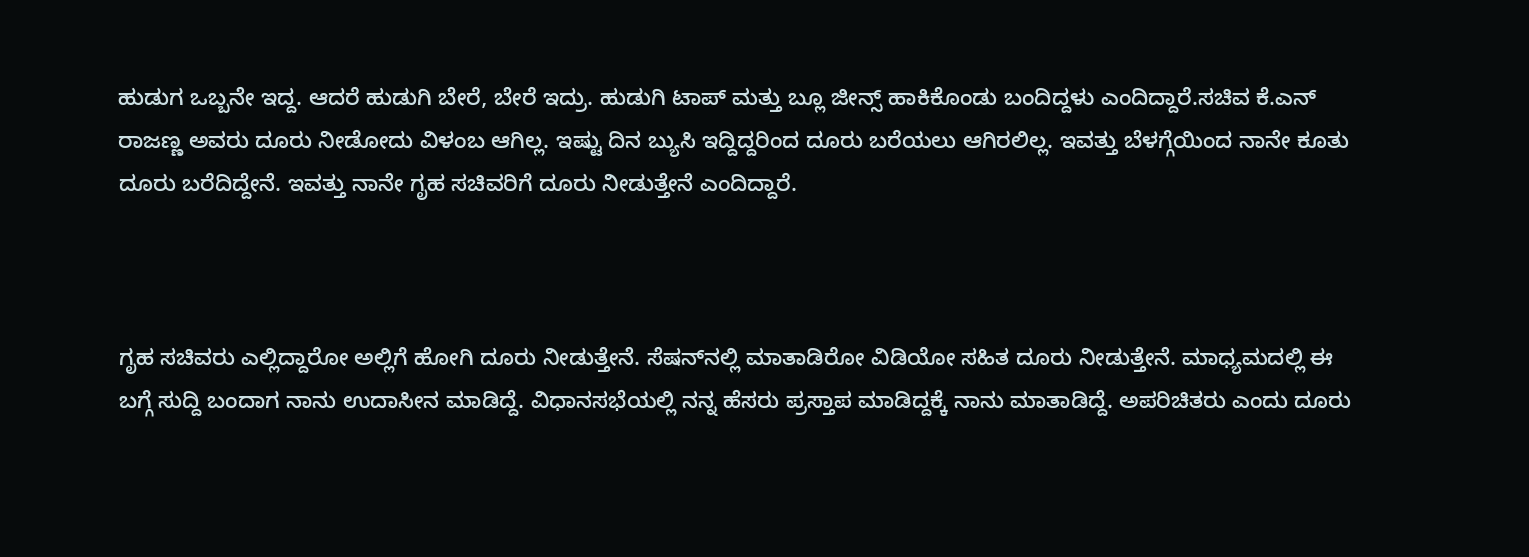ಹುಡುಗ ಒಬ್ಬನೇ ಇದ್ದ. ಆದರೆ ಹುಡುಗಿ ಬೇರೆ, ಬೇರೆ ಇದ್ರು. ಹುಡುಗಿ ಟಾಪ್ ಮತ್ತು ಬ್ಲೂ ಜೀನ್ಸ್ ಹಾಕಿಕೊಂಡು ಬಂದಿದ್ದಳು ಎಂದಿದ್ದಾರೆ.ಸಚಿವ ಕೆ.ಎನ್ ರಾಜಣ್ಣ ಅವರು ದೂರು ನೀಡೋದು ವಿಳಂಬ ಆಗಿಲ್ಲ. ಇಷ್ಟು ದಿನ ಬ್ಯುಸಿ ಇದ್ದಿದ್ದರಿಂದ ದೂರು ಬರೆಯಲು ಆಗಿರಲಿಲ್ಲ. ಇವತ್ತು ಬೆಳಗ್ಗೆಯಿಂದ ನಾನೇ ಕೂತು ದೂರು ಬರೆದಿದ್ದೇನೆ. ಇವತ್ತು ನಾನೇ ಗೃಹ ಸಚಿವರಿಗೆ ದೂರು ನೀಡುತ್ತೇನೆ ಎಂದಿದ್ದಾರೆ.



ಗೃಹ ಸಚಿವರು ಎಲ್ಲಿದ್ದಾರೋ ಅಲ್ಲಿಗೆ ಹೋಗಿ ದೂರು ನೀಡುತ್ತೇನೆ. ಸೆಷನ್‌ನಲ್ಲಿ ಮಾತಾಡಿರೋ ವಿಡಿಯೋ ಸಹಿತ ದೂರು ನೀಡುತ್ತೇನೆ. ಮಾಧ್ಯಮದಲ್ಲಿ ಈ ಬಗ್ಗೆ ಸುದ್ದಿ ಬಂದಾಗ ನಾನು ಉದಾಸೀನ ಮಾಡಿದ್ದೆ. ವಿಧಾನಸಭೆಯಲ್ಲಿ ನನ್ನ ಹೆಸರು ಪ್ರಸ್ತಾಪ ಮಾಡಿದ್ದಕ್ಕೆ ನಾನು ಮಾತಾಡಿದ್ದೆ. ಅಪರಿಚಿತರು ಎಂದು ದೂರು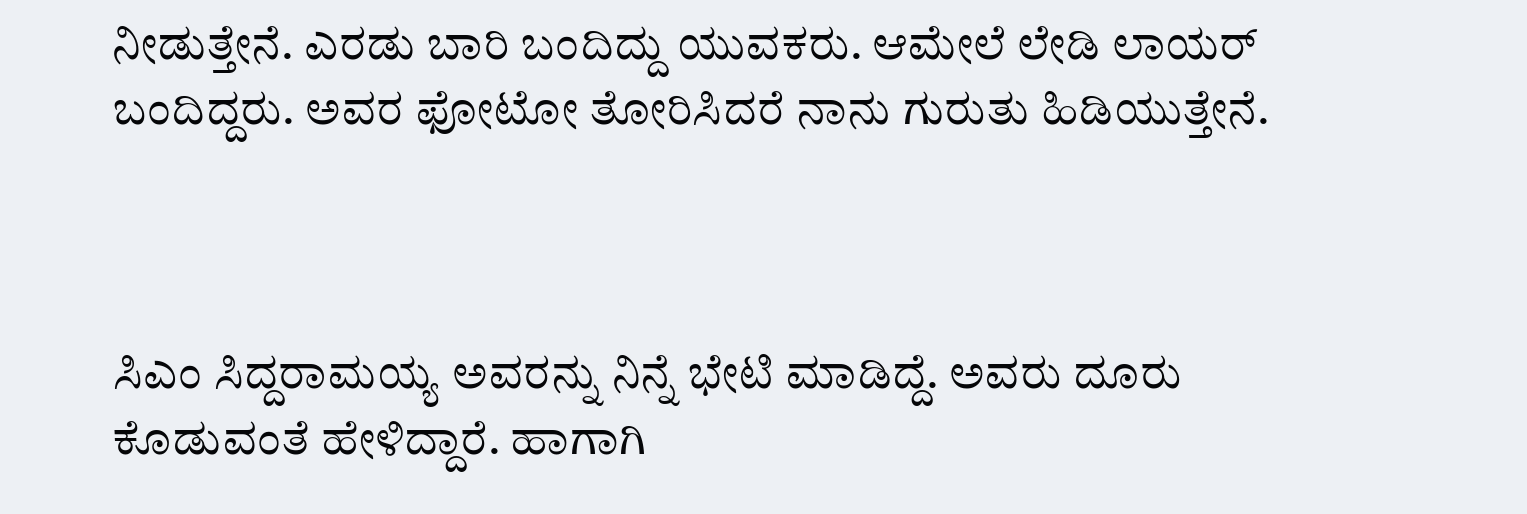ನೀಡುತ್ತೇನೆ. ಎರಡು ಬಾರಿ ‌ಬಂದಿದ್ದು ಯುವಕರು. ಆಮೇಲೆ ಲೇಡಿ ಲಾಯರ್ ಬಂದಿದ್ದರು. ಅವರ ಫೋಟೋ ತೋರಿಸಿದರೆ ನಾನು ಗುರುತು ಹಿಡಿಯುತ್ತೇನೆ.



ಸಿಎಂ ಸಿದ್ದರಾಮಯ್ಯ ಅವರನ್ನು ನಿನ್ನೆ ಭೇಟಿ ಮಾಡಿದ್ದೆ. ಅವರು ದೂರು ಕೊಡುವಂತೆ ಹೇಳಿದ್ದಾರೆ. ಹಾಗಾಗಿ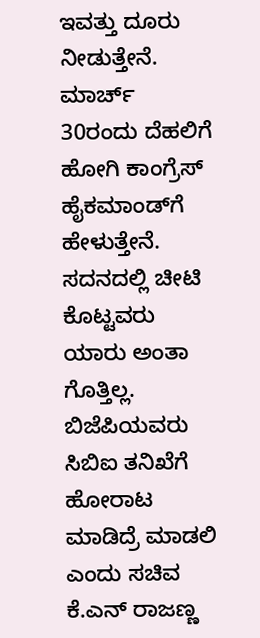ಇವತ್ತು ದೂರು ನೀಡುತ್ತೇನೆ. ಮಾರ್ಚ್ 30ರಂದು ದೆಹಲಿಗೆ‌ ಹೋಗಿ ಕಾಂಗ್ರೆಸ್‌ ಹೈಕಮಾಂಡ್‌ಗೆ ಹೇಳುತ್ತೇನೆ. ಸದನದಲ್ಲಿ ಚೀಟಿ ಕೊಟ್ಟವರು ಯಾರು ಅಂತಾ ಗೊತ್ತಿಲ್ಲ. ಬಿಜೆಪಿಯವರು ಸಿಬಿಐ ತನಿಖೆಗೆ ಹೋರಾಟ ಮಾಡಿದ್ರೆ ಮಾಡಲಿ ಎಂದು ಸಚಿವ ಕೆ.ಎನ್‌ ರಾಜಣ್ಣ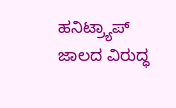ಹನಿಟ್ರ್ಯಾಪ್ ಜಾಲದ ವಿರುದ್ಧ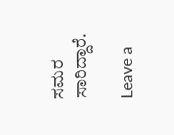ಸಮರ ಸಾರಿದ್ದಾರೆ.

Leave a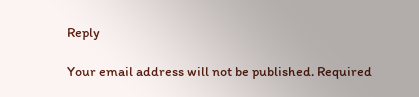Reply

Your email address will not be published. Required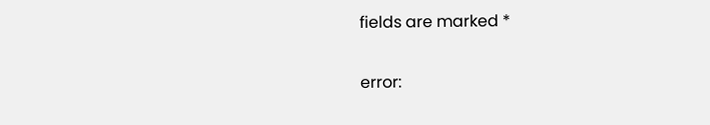fields are marked *

error: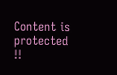Content is protected !!